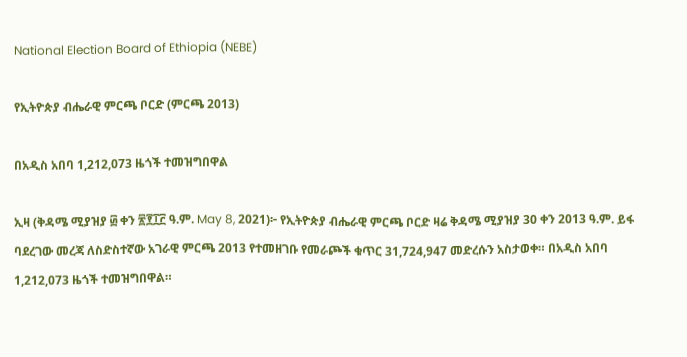National Election Board of Ethiopia (NEBE)

የኢትዮጵያ ብሔራዊ ምርጫ ቦርድ (ምርጫ 2013)

በአዲስ አበባ 1,212,073 ዜጎች ተመዝግበዋል

ኢዛ (ቅዳሜ ሚያዝያ ፴ ቀን ፳፻፲፫ ዓ.ም. May 8, 2021)፦ የኢትዮጵያ ብሔራዊ ምርጫ ቦርድ ዛሬ ቅዳሜ ሚያዝያ 30 ቀን 2013 ዓ.ም. ይፋ ባደረገው መረጃ ለስድስተኛው አገራዊ ምርጫ 2013 የተመዘገቡ የመራጮች ቁጥር 31,724,947 መድረሱን አስታወቀ። በአዲስ አበባ 1,212,073 ዜጎች ተመዝግበዋል።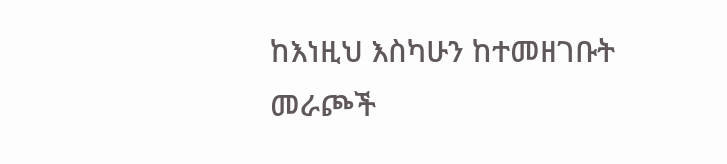ከእነዚህ እስካሁን ከተመዘገቡት መራጮች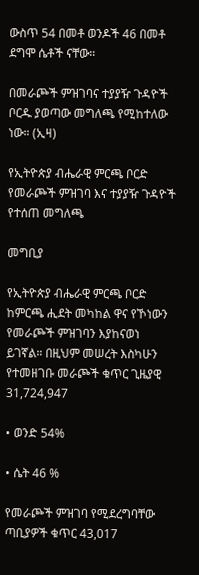ውስጥ 54 በመቶ ወንዶች 46 በመቶ ደግሞ ሴቶች ናቸው።

በመራጮች ምዝገባና ተያያዥ ጉዳዮች ቦርዱ ያወጣው መግለጫ የሚከተለው ነው። (ኢዛ)

የኢትዮጵያ ብሔራዊ ምርጫ ቦርድ የመራጮች ምዝገባ እና ተያያዥ ጉዳዮች የተሰጠ መግለጫ

መግቢያ

የኢትዮጵያ ብሔራዊ ምርጫ ቦርድ ከምርጫ ሒደት መካከል ዋና የኾነውን የመራጮች ምዝገባን እያከናወነ ይገኛል። በዚህም መሠረት እስካሁን የተመዘገቡ መራጮች ቁጥር ጊዜያዊ 31,724,947

• ወንድ 54%

• ሴት 46 %

የመራጮች ምዝገባ የሚደረግባቸው ጣቢያዎች ቁጥር 43,017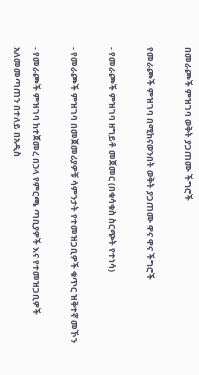በመራጮች ምዝገባ ወቅት ያጋጠሙ ችግሮች

የመራጮች ምዝገባ በሚከናወንበት ወቅት ያጋጠሙ ዋና ዋና ችግሮች

- የመራጮች ምዝገባ ዘግይቶ መጀመር (በቁሳቁስ ስርጭት የተነሳ)

- የመራጮች ምዝገባ በመጀመሪያዎቹ ሳምንታት የተመዝጋቢዎች ቁጥር ዝቅተኛ መኾን

- የመራጮች ምዝገባ ከተጀመረ በኃላ የምርጫ ጣቢያዎች እና የተመዝጋቢዎች አለመመጣጠን በተለይ በአዲስ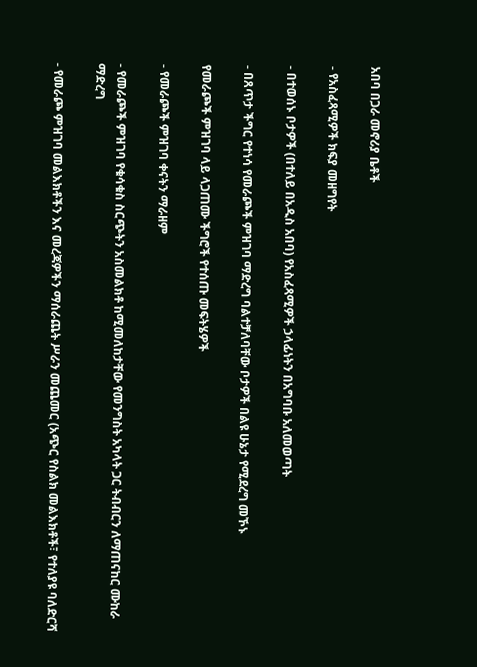አበባ በጋራ መኖሪያ ቤቶች

- የአስፈጻሚዎች ክፍያ መዘግየት

- በተወሰኑ ቦታዎች (በተለይ በአዲስ አበባ) የአስፈጻሚዎች ኃላፊነትን በአግባቡ አለመወጣት

- በጸጥታ ችግር የተነሳ የመራጮች ምዝገባ ማድረግ ባልተቻለባቸው ቦታዎች በልዩ ሁኔታ የሚደረግ መኾኑ

የመራጮች ምዝገባ ላይ ላጋጠሙ ችግሮች የተሰጡ መፍትሄዎች

- የመራጮች ምዝገባ ቀናትን ማራዘም

- የመራጮች ምዝገባ የቁሳቁስ ስርጭትን አስመልክቶ ከሚመለከታቸው የመንግስት አካላት ጋር ትብብርን ለማጠናከር ሙከራ ማድረግ

- የመራጮ ምዝገባ መልእክቶችን እና መረጃዎችን ማሰራጨት ሥራን መጨመር (አጭር የስልክ መልእክቶች፣ የተለያዩ ባለድርሻ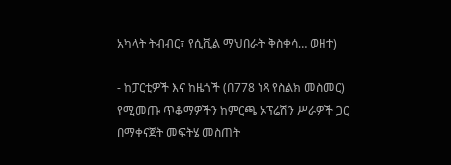አካላት ትብብር፣ የሲቪል ማህበራት ቅስቀሳ… ወዘተ)

- ከፓርቲዎች እና ከዜጎች (በ778 ነጻ የስልክ መስመር) የሚመጡ ጥቆማዎችን ከምርጫ ኦፕሬሽን ሥራዎች ጋር በማቀናጀት መፍትሄ መስጠት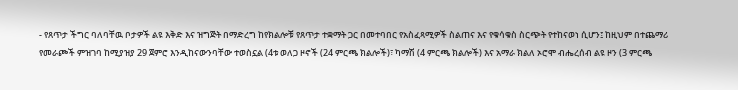- የጸጥታ ችግር ባለባቸዉ ቦታዎች ልዩ እቅድ እና ዝግጅት በማድረግ ከየክልሎቹ የጸጥታ ተቋማት ጋር በመተባበር የአስፈጻሚዎች ስልጠና እና የቁሳቁስ ስርጭት የተከናወነ ሲሆን፤ ከዚህም በተጨማሪ የመራጮች ምዝገባ ከሚያዝያ 29 ጀምሮ እንዲከናውንባቸው ተወስኗል (4ቱ ወለጋ ዞኖች (24 ምርጫ ክልሎች)፣ ካማሽ (4 ምርጫ ክልሎች) እና አማራ ክልለ ኦሮሞ ብሔረሰብ ልዩ ዞን (3 ምርጫ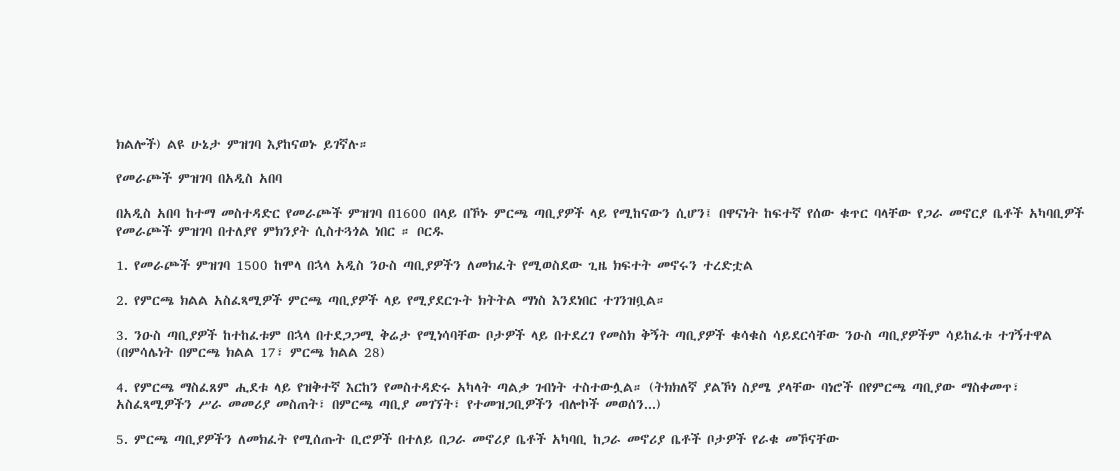ክልሎች) ልዩ ሁኔታ ምዝገባ እያከናወኑ ይገኛሉ።

የመራጮች ምዝገባ በአዲስ አበባ

በአዲስ አበባ ከተማ መስተዳድር የመራጮች ምዝገባ በ1600 በላይ በኾኑ ምርጫ ጣቢያዎች ላይ የሚከናውን ሲሆን፤ በዋናነት ከፍተኛ የሰው ቁጥር ባላቸው የጋራ መኖርያ ቤቶች አካባቢዎች የመራጮች ምዝገባ በተለያየ ምክንያት ሲስተጓጎል ነበር ። ቦርዱ

1. የመራጮች ምዝገባ 1500 ከሞላ በኋላ አዲስ ንዑስ ጣቢያዎችን ለመክፈት የሚወስደው ጊዜ ክፍተት መኖሩን ተረድቷል

2. የምርጫ ክልል አስፈጻሚዎች ምርጫ ጣቢያዎች ላይ የሚያደርጉት ክትትል ማነስ እንደነበር ተገንዝቧል።

3. ንዑስ ጣቢያዎች ከተከፈቱም በኋላ በተደጋጋሚ ቅሬታ የሚነሳባቸው ቦታዎች ላይ በተደረገ የመስክ ቅኝት ጣቢያዎች ቁሳቁስ ሳይደርሳቸው ንዑስ ጣቢያዎችም ሳይከፈቱ ተገኝተዋል (በምሳሌነት በምርጫ ክልል 17፣ ምርጫ ክልል 28)

4. የምርጫ ማስፈጸም ሒደቱ ላይ የዝቅተኛ እርከን የመስተዳድሩ አካላት ጣልቃ ገብነት ተስተውሏል። (ትክክለኛ ያልኾነ ስያሜ ያላቸው ባነሮች በየምርጫ ጣቢያው ማስቀመጥ፣ አስፈጻሚዎችን ሥራ መመሪያ መስጠት፣ በምርጫ ጣቢያ መገኘት፣ የተመዝጋቢዎችን ብሎኮች መወሰን...)

5. ምርጫ ጣቢያዎችን ለመክፈት የሚሰጡት ቢሮዎች በተለይ በጋራ መኖሪያ ቤቶች አካባቢ ከጋራ መኖሪያ ቤቶች ቦታዎች የራቁ መኾናቸው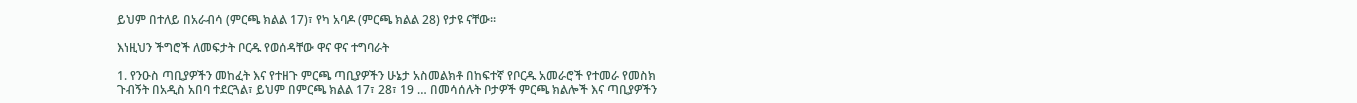ይህም በተለይ በአራብሳ (ምርጫ ክልል 17)፣ የካ አባዶ (ምርጫ ክልል 28) የታዩ ናቸው።

እነዚህን ችግሮች ለመፍታት ቦርዱ የወሰዳቸው ዋና ዋና ተግባራት

1. የንዑስ ጣቢያዎችን መከፈት እና የተዘጉ ምርጫ ጣቢያዎችን ሁኔታ አስመልክቶ በከፍተኛ የቦርዱ አመራሮች የተመራ የመስክ ጉብኝት በአዲስ አበባ ተደርጓል፣ ይህም በምርጫ ክልል 17፣ 28፣ 19 … በመሳሰሉት ቦታዎች ምርጫ ክልሎች እና ጣቢያዎችን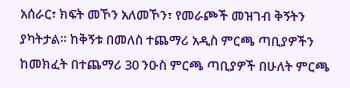አሰራር፣ ክፍት መኾን አለመኾን፣ የመራጮች መዝገብ ቅኝትን ያካትታል። ከቅኝቱ በመለስ ተጨማሪ አዲስ ምርጫ ጣቢያዎችን ከመክፈት በተጨማሪ 30 ንዑስ ምርጫ ጣቢያዎች በሁለት ምርጫ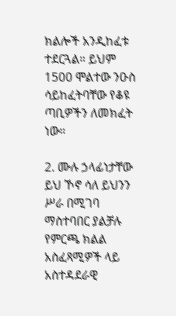ክልሎች አንዲከፈቱ ተደርጓል። ይህም 1500 ሞልተው ንዑስ ሳይከፈትባቸው የቆዩ ጣቢዎችን ለመክፈት ነው።

2. ሙሉ ኃላፊነታቸው ይህ ኾኖ ሳለ ይህንን ሥራ በሚገባ ማስተባበር ያልቻሉ የምርጫ ክልል አስፈጻሚዎች ላይ አስተዳደራዊ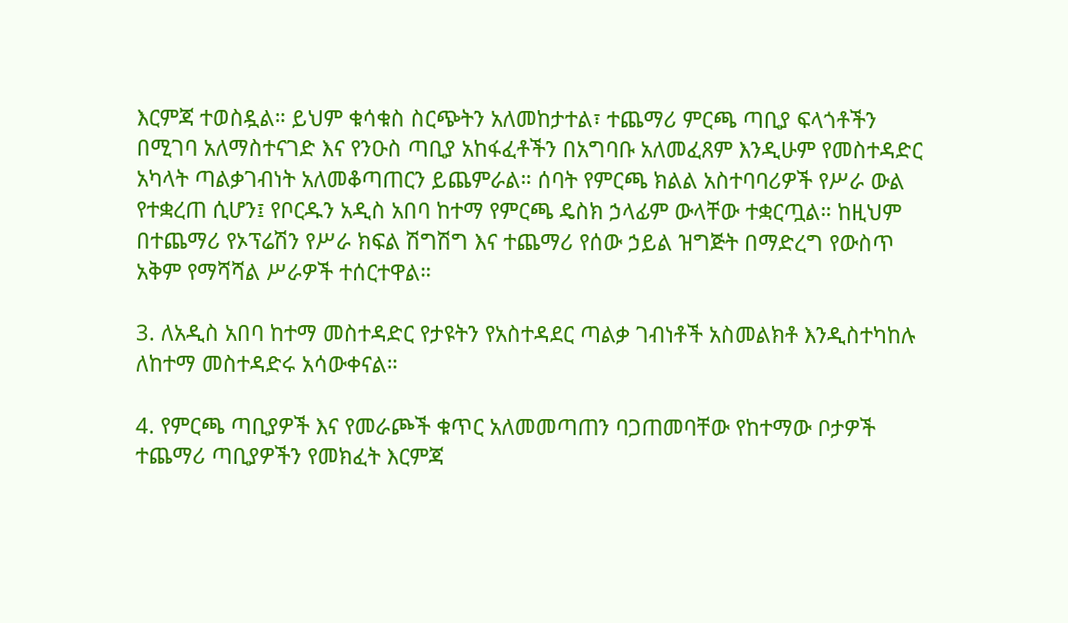እርምጃ ተወስዷል። ይህም ቁሳቁስ ስርጭትን አለመከታተል፣ ተጨማሪ ምርጫ ጣቢያ ፍላጎቶችን በሚገባ አለማስተናገድ እና የንዑስ ጣቢያ አከፋፈቶችን በአግባቡ አለመፈጸም እንዲሁም የመስተዳድር አካላት ጣልቃገብነት አለመቆጣጠርን ይጨምራል። ሰባት የምርጫ ክልል አስተባባሪዎች የሥራ ውል የተቋረጠ ሲሆን፤ የቦርዱን አዲስ አበባ ከተማ የምርጫ ዴስክ ኃላፊም ውላቸው ተቋርጧል። ከዚህም በተጨማሪ የኦፕሬሽን የሥራ ክፍል ሽግሽግ እና ተጨማሪ የሰው ኃይል ዝግጅት በማድረግ የውስጥ አቅም የማሻሻል ሥራዎች ተሰርተዋል።

3. ለአዲስ አበባ ከተማ መስተዳድር የታዩትን የአስተዳደር ጣልቃ ገብነቶች አስመልክቶ እንዲስተካከሉ ለከተማ መስተዳድሩ አሳውቀናል።

4. የምርጫ ጣቢያዎች እና የመራጮች ቁጥር አለመመጣጠን ባጋጠመባቸው የከተማው ቦታዎች ተጨማሪ ጣቢያዎችን የመክፈት እርምጃ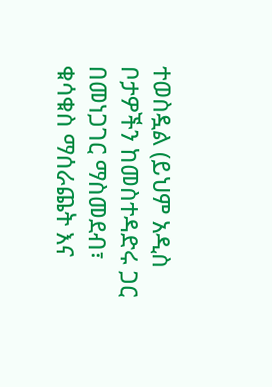ተወስዷል (ይህም አዲስ ቦታዎችን ከመስተዳድሩ ጋር በመነጋገር ማስመደብ፣ ቁሳቁስ ማሰራጨት እና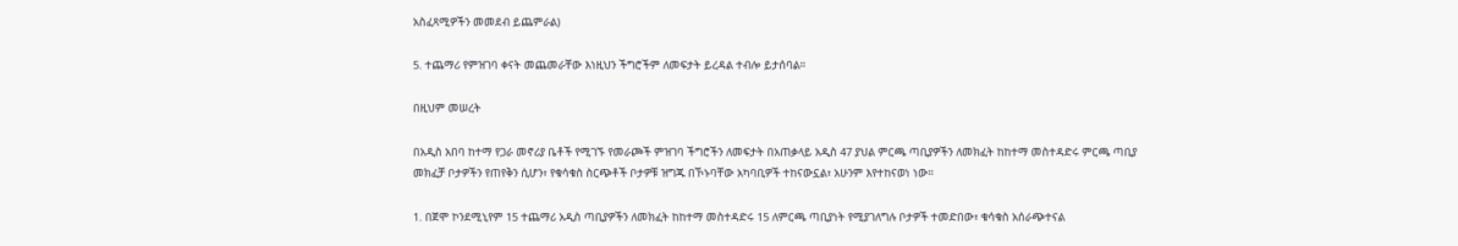አስፈጻሚዎችን መመደብ ይጨምራል)

5. ተጨማሪ የምዝገባ ቀናት መጨመራቸው እነዚህን ችግሮችም ለመፍታት ይረዳል ተብሎ ይታሰባል።

በዚህም መሠረት

በአዲስ አበባ ከተማ የጋራ መኖሪያ ቤቶች የሚገኙ የመራጮች ምዝገባ ችግሮችን ለመፍታት በአጠቃላይ አዲስ 47 ያህል ምርጫ ጣቢያዎችን ለመክፈት ከከተማ መስተዳድሩ ምርጫ ጣቢያ መክፈቻ ቦታዎችን የጠየቅን ሲሆን፣ የቁሳቁስ ስርጭቶች ቦታዎቹ ዝግጁ በኾኑባቸው አካባቢዎች ተከናውኗል፣ አሁንም እየተከናወነ ነው።

1. በጀሞ ኮንደሚኒየም 15 ተጨማሪ አዲስ ጣቢያዎችን ለመክፈት ከከተማ መስተዳድሩ 15 ለምርጫ ጣቢያነት የሚያገለግሉ ቦታዎች ተመድበው፣ ቁሳቁስ አሰራጭተናል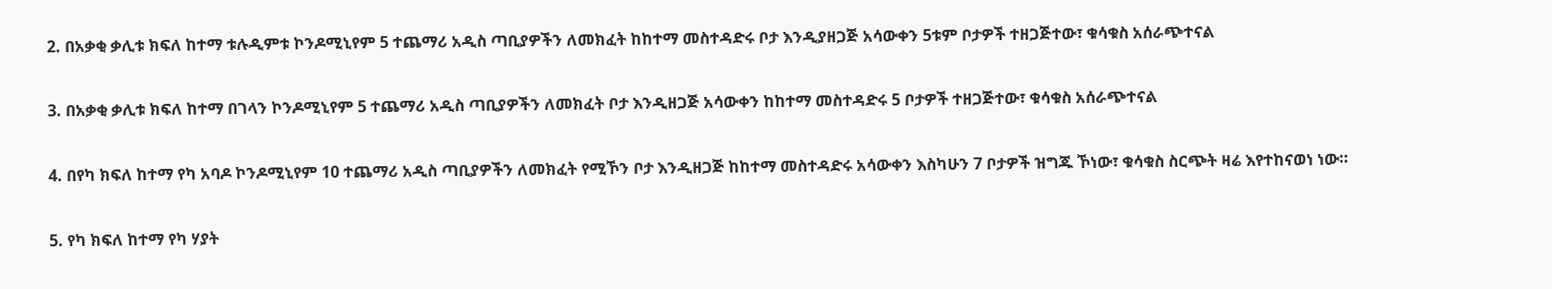2. በአቃቂ ቃሊቱ ክፍለ ከተማ ቱሉዲምቱ ኮንዶሚኒየም 5 ተጨማሪ አዲስ ጣቢያዎችን ለመክፈት ከከተማ መስተዳድሩ ቦታ እንዲያዘጋጅ አሳውቀን 5ቱም ቦታዎች ተዘጋጅተው፣ ቁሳቁስ አሰራጭተናል

3. በአቃቂ ቃሊቱ ክፍለ ከተማ በገላን ኮንዶሚኒየም 5 ተጨማሪ አዲስ ጣቢያዎችን ለመክፈት ቦታ እንዲዘጋጅ አሳውቀን ከከተማ መስተዳድሩ 5 ቦታዎች ተዘጋጅተው፣ ቁሳቁስ አሰራጭተናል

4. በየካ ክፍለ ከተማ የካ አባዶ ኮንዶሚኒየም 10 ተጨማሪ አዲስ ጣቢያዎችን ለመክፈት የሚኾን ቦታ እንዲዘጋጅ ከከተማ መስተዳድሩ አሳውቀን እስካሁን 7 ቦታዎች ዝግጁ ኾነው፣ ቁሳቁስ ስርጭት ዛሬ እየተከናወነ ነው።

5. የካ ክፍለ ከተማ የካ ሃያት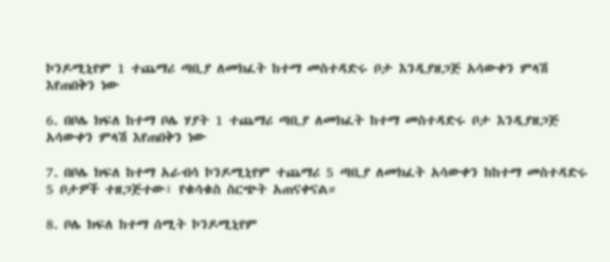ኮንዶሚኒየም 1 ተጨማሪ ጣቢያ ለመክፈት ከተማ መስተዳድሩ ቦታ እንዲያዘጋጅ አሳውቀን ምላሽ እየጠበቅን ነው

6. በቦሌ ክፍለ ከተማ ቦሌ ሃያት 1 ተጨማሪ ጣቢያ ለመክፈት ከተማ መስተዳድሩ ቦታ እንዲያዘጋጅ አሳውቀን ምላሽ እየጠበቅን ነው

7. በቦሌ ክፍለ ከተማ አራብሳ ኮንዶሚኒየም ተጨማሪ 5 ጣቢያ ለመክፈት አሳውቀን ከከተማ መስተዳድሩ 5 ቦታዎች ተዘጋጅተው፣ የቁሳቁስ ስርጭት አጠናቀናል።

8. ቦሌ ክፍለ ከተማ ሰሚት ኮንዶሚኒየም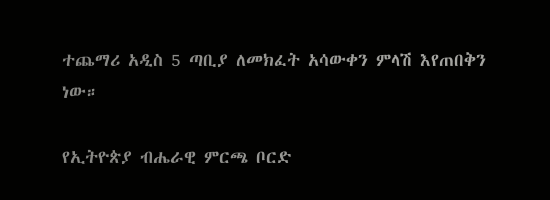ተጨማሪ አዲስ 5 ጣቢያ ለመክፈት አሳውቀን ምላሽ እየጠበቅን ነው።

የኢትዮጵያ ብሔራዊ ምርጫ ቦርድ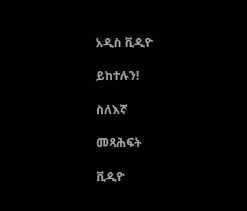አዲስ ቪዲዮ

ይከተሉን!

ስለእኛ

መጻሕፍት

ቪዲዮ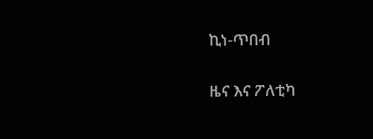ኪነ-ጥበብ

ዜና እና ፖለቲካ